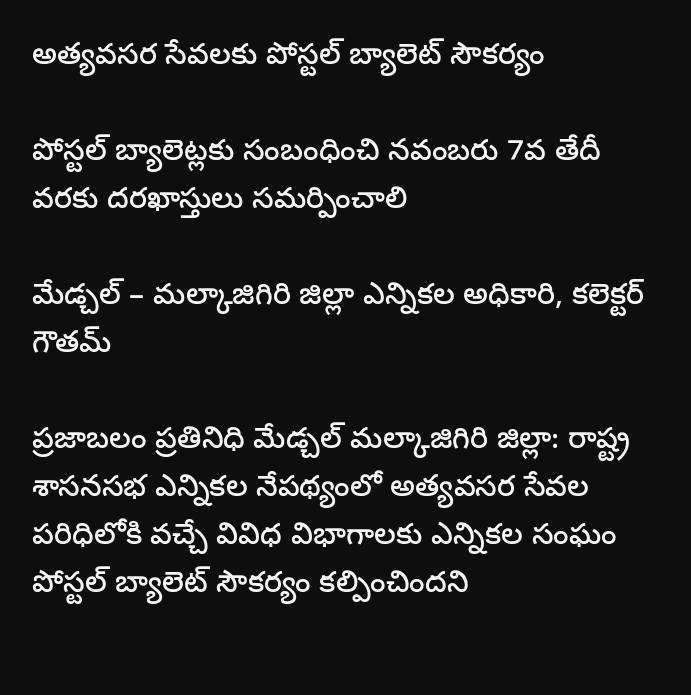అత్యవసర సేవలకు పోస్టల్ బ్యాలెట్ సౌకర్యం

పోస్టల్ బ్యాలెట్లకు సంబంధించి నవంబరు 7వ తేదీ వరకు దరఖాస్తులు సమర్పించాలి

మేడ్చల్ – మల్కాజిగిరి జిల్లా ఎన్నికల అధికారి, కలెక్టర్ గౌతమ్

ప్రజాబలం ప్రతినిధి మేడ్చల్ మల్కాజిగిరి జిల్లా: రాష్ట్ర శాసనసభ ఎన్నికల నేపథ్యంలో అత్యవసర సేవల పరిధిలోకి వచ్చే వివిధ విభాగాలకు ఎన్నికల సంఘం పోస్టల్ బ్యాలెట్ సౌకర్యం కల్పించిందని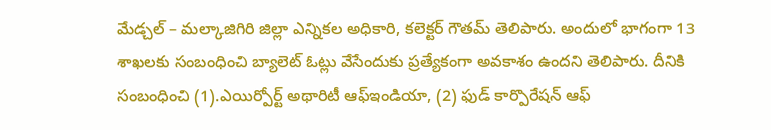మేడ్చల్ – మల్కాజిగిరి జిల్లా ఎన్నికల అధికారి, కలెక్టర్ గౌతమ్ తెలిపారు. అందులో భాగంగా 13 శాఖలకు సంబంధించి బ్యాలెట్ ఓట్లు వేసేందుకు ప్రత్యేకంగా అవకాశం ఉందని తెలిపారు. దీనికి సంబంధించి (1).ఎయిర్పోర్ట్ అథారిటీ ఆఫ్ఇండియా, (2) ఫుడ్ కార్పొరేషన్ ఆఫ్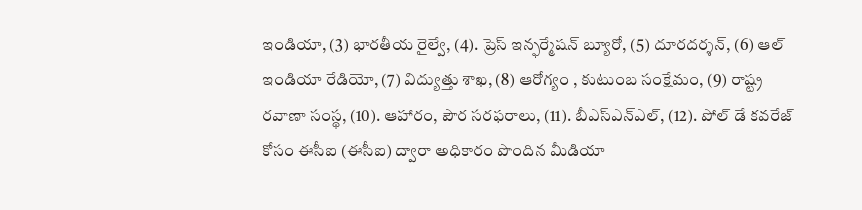ఇండియా, (3) భారతీయ రైల్వే, (4). ప్రెస్ ఇన్ఫర్మేషన్ బ్యూరో, (5) దూరదర్శన్, (6) ఆల్ ఇండియా రేడియో, (7) విద్యుత్తు శాఖ, (8) ఆరోగ్యం , కుటుంబ సంక్షేమం, (9) రాష్ట్ర రవాణా సంస్థ, (10). ఆహారం, పౌర సరఫరాలు, (11). బీఎస్ఎన్ఎల్, (12). పోల్ డే కవరేజ్ కోసం ఈసీఐ (ఈసీఐ) ద్వారా అధికారం పొందిన మీడియా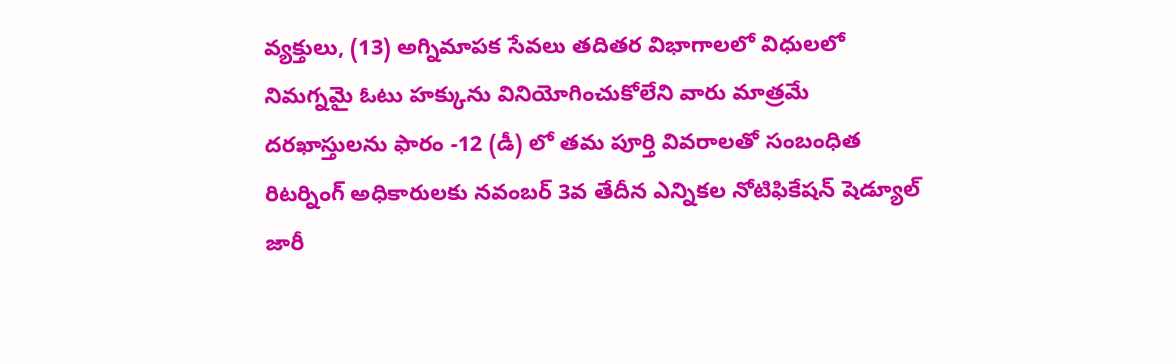వ్యక్తులు, (13) అగ్నిమాపక సేవలు తదితర విభాగాలలో విధులలో నిమగ్నమై ఓటు హక్కును వినియోగించుకోలేని వారు మాత్రమే దరఖాస్తులను ఫారం -12 (డీ) లో తమ పూర్తి వివరాలతో సంబంధిత రిటర్నింగ్ అధికారులకు నవంబర్ 3వ తేదీన ఎన్నికల నోటిఫికేషన్ షెడ్యూల్ జారీ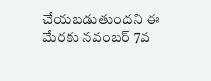చేయబడుతుందని ఈ మేరకు నవంబర్ 7వ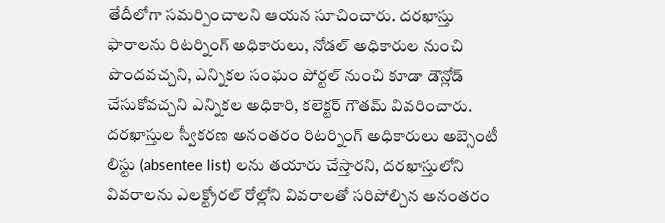తేదీలోగా సమర్పించాలని ఆయన సూచించారు. దరఖాస్తు ఫారాలను రిటర్నింగ్ అధికారులు, నోడల్ అధికారుల నుంచి పొందవచ్చని, ఎన్నికల సంఘం పోర్టల్ నుంచి కూడా డౌన్లోడ్ చేసుకోవచ్చని ఎన్నికల అధికారి, కలెక్టర్ గౌతమ్ వివరించారు. దరఖాస్తుల స్వీకరణ అనంతరం రిటర్నింగ్ అధికారులు అబ్సెంటీ లిస్టు (absentee list) లను తయారు చేస్తారని, దరఖాస్తులోని వివరాలను ఎలక్ట్రోరల్ రోల్లోని వివరాలతో సరిపోల్చిన అనంతరం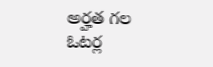అర్హత గల ఓటర్ల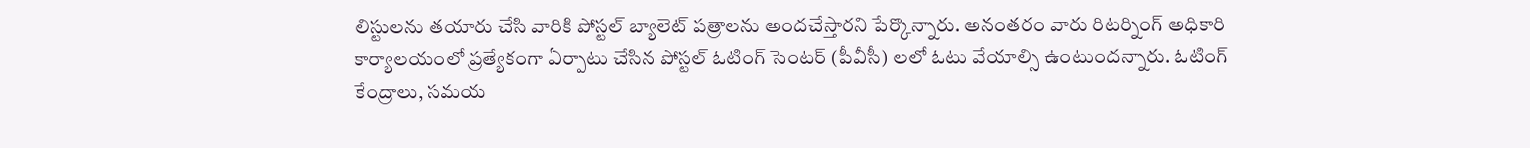లిస్టులను తయారు చేసి వారికి పోస్టల్ బ్యాలెట్ పత్రాలను అందచేస్తారని పేర్కొన్నారు. అనంతరం వారు రిటర్నింగ్ అధికారి కార్యాలయంలో ప్రత్యేకంగా ఏర్పాటు చేసిన పోస్టల్ ఓటింగ్ సెంటర్ (పీవీసీ) లలో ఓటు వేయాల్సి ఉంటుందన్నారు. ఓటింగ్ కేంద్రాలు, సమయ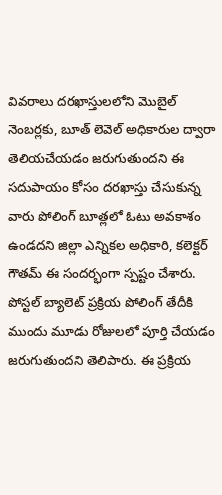వివరాలు దరఖాస్తులలోని మొబైల్ నెంబర్లకు, బూత్ లెవెల్ అధికారుల ద్వారా తెలియచేయడం జరుగుతుందని ఈ సదుపాయం కోసం దరఖాస్తు చేసుకున్న వారు పోలింగ్ బూత్లలో ఓటు అవకాశం ఉండదని జిల్లా ఎన్నికల అధికారి, కలెక్టర్ గౌతమ్ ఈ సందర్భంగా స్పష్టం చేశారు. పోస్టల్ బ్యాలెట్ ప్రక్రియ పోలింగ్ తేదీకి ముందు మూడు రోజులలో పూర్తి చేయడం జరుగుతుందని తెలిపారు. ఈ ప్రక్రియ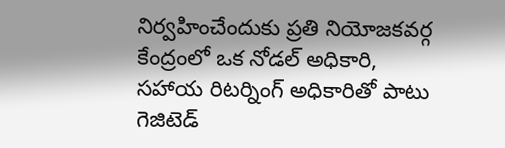నిర్వహించేందుకు ప్రతి నియోజకవర్గ కేంద్రంలో ఒక నోడల్ అధికారి, సహాయ రిటర్నింగ్ అధికారితో పాటు గెజిటెడ్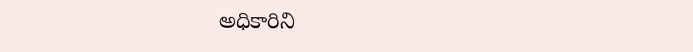అధికారిని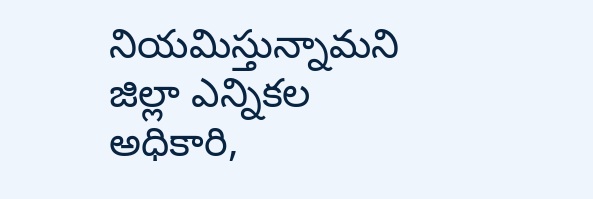నియమిస్తున్నామని జిల్లా ఎన్నికల అధికారి,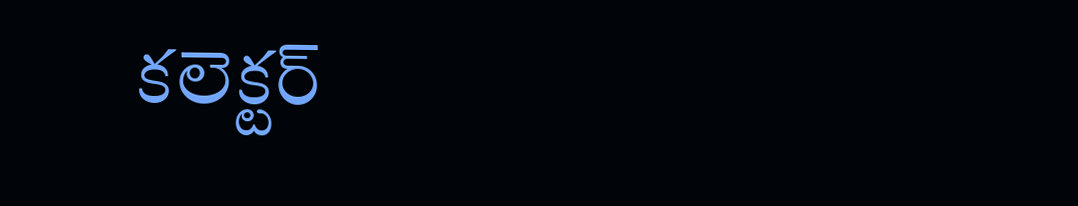కలెక్టర్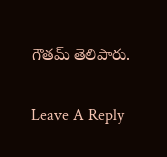గౌతమ్ తెలిపారు.

Leave A Reply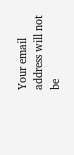Your email address will not be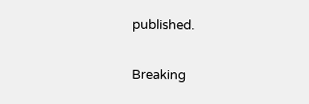published.

Breaking